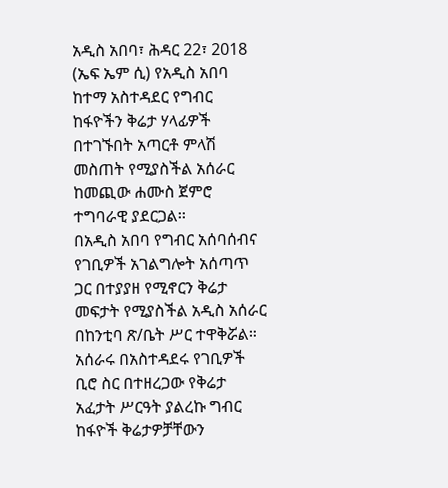አዲስ አበባ፣ ሕዳር 22፣ 2018 (ኤፍ ኤም ሲ) የአዲስ አበባ ከተማ አስተዳደር የግብር ከፋዮችን ቅሬታ ሃላፊዎች በተገኙበት አጣርቶ ምላሽ መስጠት የሚያስችል አሰራር ከመጪው ሐሙስ ጀምሮ ተግባራዊ ያደርጋል፡፡
በአዲስ አበባ የግብር አሰባሰብና የገቢዎች አገልግሎት አሰጣጥ ጋር በተያያዘ የሚኖርን ቅሬታ መፍታት የሚያስችል አዲስ አሰራር በከንቲባ ጽ/ቤት ሥር ተዋቅሯል።
አሰራሩ በአስተዳደሩ የገቢዎች ቢሮ ስር በተዘረጋው የቅሬታ አፈታት ሥርዓት ያልረኩ ግብር ከፋዮች ቅሬታዎቻቸውን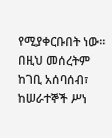የሚያቀርቡበት ነው፡፡
በዚህ መሰረትም ከገቢ አሰባሰብ፣ ከሠራተኞች ሥነ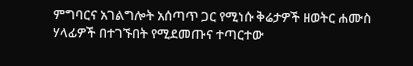ምግባርና አገልግሎት አሰጣጥ ጋር የሚነሱ ቅሬታዎች ዘወትር ሐሙስ ሃላፊዎች በተገኙበት የሚደመጡና ተጣርተው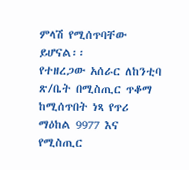ምላሽ የሚሰጥባቸው ይሆናል፡፡
የተዘረጋው አሰራር ለከንቲባ ጽ/ቤት በሚስጢር ጥቆማ ከሚሰጥበት ነጻ የጥሪ ማዕከል 9977 እና የሚስጢር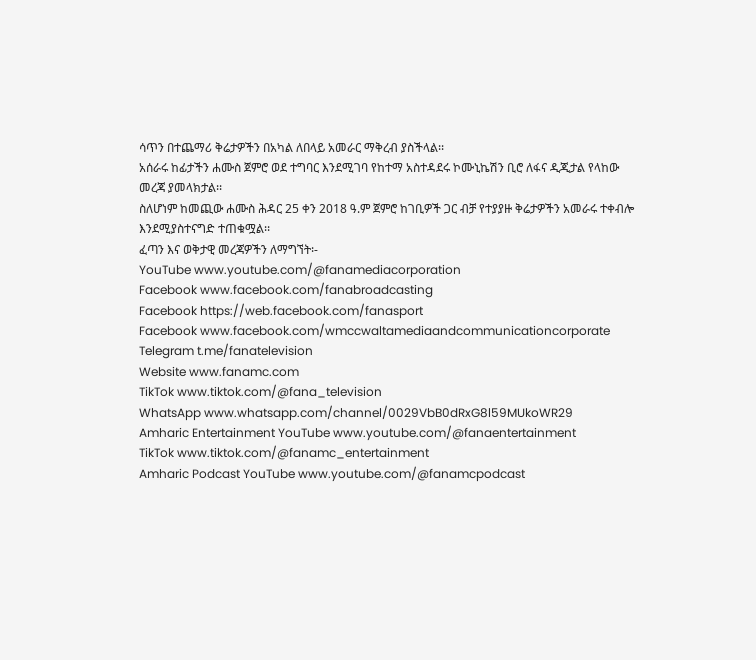ሳጥን በተጨማሪ ቅሬታዎችን በአካል ለበላይ አመራር ማቅረብ ያስችላል፡፡
አሰራሩ ከፊታችን ሐሙስ ጀምሮ ወደ ተግባር እንደሚገባ የከተማ አስተዳደሩ ኮሙኒኬሽን ቢሮ ለፋና ዲጂታል የላከው መረጃ ያመላክታል፡፡
ስለሆነም ከመጪው ሐሙስ ሕዳር 25 ቀን 2018 ዓ.ም ጀምሮ ከገቢዎች ጋር ብቻ የተያያዙ ቅሬታዎችን አመራሩ ተቀብሎ እንደሚያስተናግድ ተጠቁሟል፡፡
ፈጣን እና ወቅታዊ መረጃዎችን ለማግኘት፡-
YouTube www.youtube.com/@fanamediacorporation
Facebook www.facebook.com/fanabroadcasting
Facebook https://web.facebook.com/fanasport
Facebook www.facebook.com/wmccwaltamediaandcommunicationcorporate
Telegram t.me/fanatelevision
Website www.fanamc.com
TikTok www.tiktok.com/@fana_television
WhatsApp www.whatsapp.com/channel/0029VbB0dRxG8l59MUkoWR29
Amharic Entertainment YouTube www.youtube.com/@fanaentertainment
TikTok www.tiktok.com/@fanamc_entertainment
Amharic Podcast YouTube www.youtube.com/@fanamcpodcast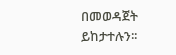በመወዳጀት ይከታተሉን፡፡